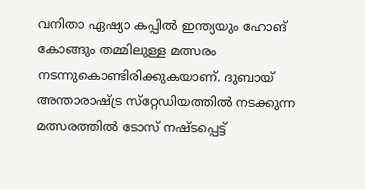വനിതാ ഏഷ്യാ കപ്പില്‍ ഇന്ത്യയും ഹോങ് കോങ്ങും തമ്മിലുള്ള മത്സരം നടന്നുകൊണ്ടിരിക്കുകയാണ്. ദുബായ് അന്താരാഷ്ട്ര സ്‌റ്റേഡിയത്തില്‍ നടക്കുന്ന മത്സരത്തില്‍ ടോസ് നഷ്ടപ്പെട്ട്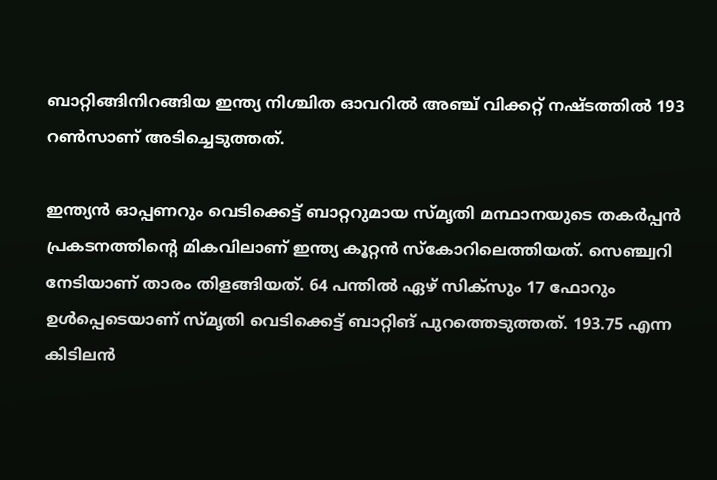ബാറ്റിങ്ങിനിറങ്ങിയ ഇന്ത്യ നിശ്ചിത ഓവറില്‍ അഞ്ച് വിക്കറ്റ് നഷ്ടത്തില്‍ 193 റണ്‍സാണ് അടിച്ചെടുത്തത്.

ഇന്ത്യന്‍ ഓപ്പണറും വെടിക്കെട്ട് ബാറ്ററുമായ സ്മൃതി മന്ഥാനയുടെ തകര്‍പ്പന്‍ പ്രകടനത്തിന്റെ മികവിലാണ് ഇന്ത്യ കൂറ്റന്‍ സ്‌കോറിലെത്തിയത്. സെഞ്ച്വറി നേടിയാണ് താരം തിളങ്ങിയത്. 64 പന്തില്‍ ഏഴ് സിക്‌സും 17 ഫോറും ഉള്‍പ്പെടെയാണ് സ്മൃതി വെടിക്കെട്ട് ബാറ്റിങ് പുറത്തെടുത്തത്. 193.75 എന്ന കിടിലന്‍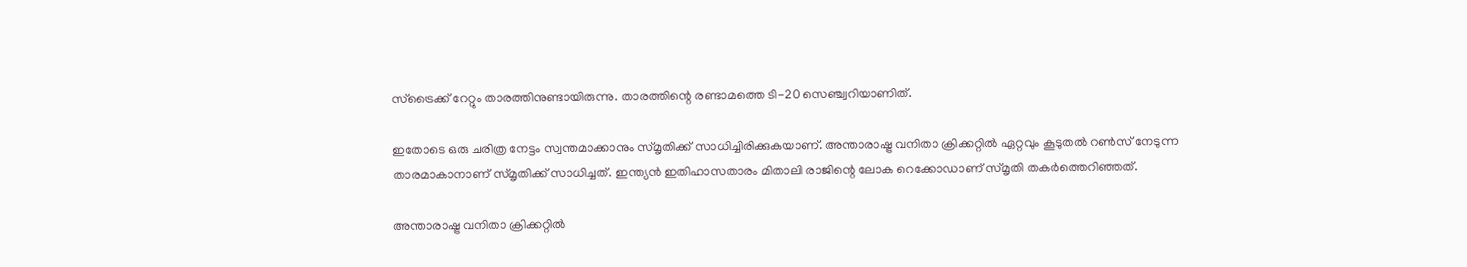സ്‌ട്രൈക്ക് റേറ്റും താരത്തിനുണ്ടായിരുന്നു. താരത്തിന്റെ രണ്ടാമത്തെ ടി-20 സെഞ്ച്വറിയാണിത്.

ഇതോടെ ഒരു ചരിത്ര നേട്ടം സ്വന്തമാക്കാനും സ്മൃതിക്ക് സാധിച്ചിരിക്കുകയാണ്. അന്താരാഷ്ട്ര വനിതാ ക്രിക്കറ്റില്‍ ഏറ്റവും കൂടുതല്‍ റണ്‍സ് നേടുന്ന താരമാകാനാണ് സ്മൃതിക്ക് സാധിച്ചത്. ഇന്ത്യന്‍ ഇതിഹാസതാരം മിതാലി രാജിന്റെ ലോക റെക്കോഡാണ് സ്മൃതി തകര്‍ത്തെറിഞ്ഞത്.

അന്താരാഷ്ട്ര വനിതാ ക്രിക്കറ്റില്‍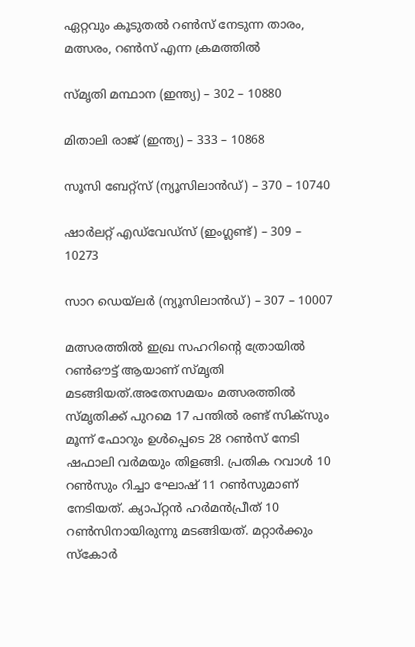ഏറ്റവും കൂടുതല്‍ റണ്‍സ് നേടുന്ന താരം, മത്സരം, റണ്‍സ് എന്ന ക്രമത്തില്‍

സ്മൃതി മന്ഥാന (ഇന്ത്യ) – 302 – 10880

മിതാലി രാജ് (ഇന്ത്യ) – 333 – 10868

സൂസി ബേറ്റ്‌സ് (ന്യൂസിലാന്‍ഡ്) – 370 – 10740

ഷാര്‍ലറ്റ് എഡ്‌വേഡ്‌സ് (ഇംഗ്ലണ്ട്) – 309 – 10273

സാറ ഡെയ്‌ലര്‍ (ന്യൂസിലാന്‍ഡ്) – 307 – 10007

മത്സരത്തില്‍ ഇഖ്ര സഹറിന്റെ ത്രോയില്‍ റണ്‍ഔട്ട് ആയാണ് സ്മൃതി മടങ്ങിയത്.അതേസമയം മത്സരത്തില്‍ സ്മൃതിക്ക് പുറമെ 17 പന്തില്‍ രണ്ട് സിക്‌സും മൂന്ന് ഫോറും ഉള്‍പ്പെടെ 28 റണ്‍സ് നേടി ഷഫാലി വര്‍മയും തിളങ്ങി. പ്രതിക റവാള്‍ 10 റണ്‍സും റിച്ചാ ഘോഷ് 11 റണ്‍സുമാണ് നേടിയത്. ക്യാപ്റ്റന്‍ ഹര്‍മന്‍പ്രീത് 10 റണ്‍സിനായിരുന്നു മടങ്ങിയത്. മറ്റാര്‍ക്കും സ്‌കോര്‍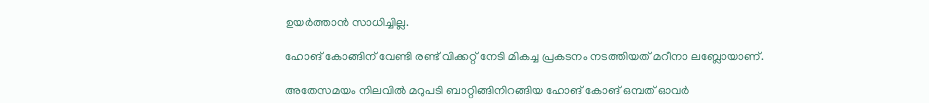ഉയര്‍ത്താന്‍ സാധിച്ചില്ല.

ഹോങ് കോങ്ങിന് വേണ്ടി രണ്ട് വിക്കറ്റ് നേടി മികച്ച പ്രകടനം നടത്തിയത് മറീനാ ലബ്ലോയാണ്.

അതേസമയം നിലവില്‍ മറുപടി ബാറ്റിങ്ങിനിറങ്ങിയ ഹോങ് കോങ് ഒമ്പത് ഓവര്‍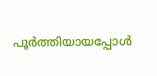പൂര്‍ത്തിയായപ്പോള്‍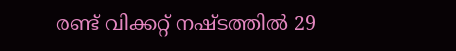രണ്ട് വിക്കറ്റ് നഷ്ടത്തില്‍ 29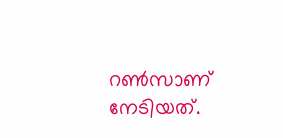റണ്‍സാണ് നേടിയത്.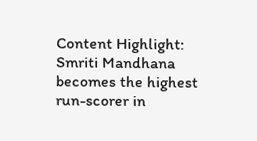Content Highlight: Smriti Mandhana becomes the highest run-scorer in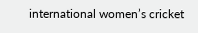international women’s cricket